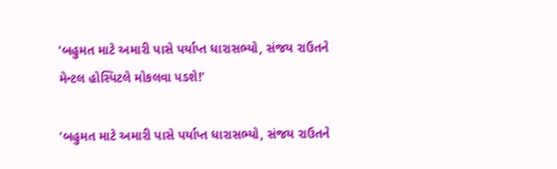'બહુમત માટે અમારી પાસે પર્યાપ્ત ધારાસભ્યો, સંજય રાઉતને મેન્ટલ હોસ્પિટલે મોકલવા પડશે!'

'બહુમત માટે અમારી પાસે પર્યાપ્ત ધારાસભ્યો, સંજય રાઉતને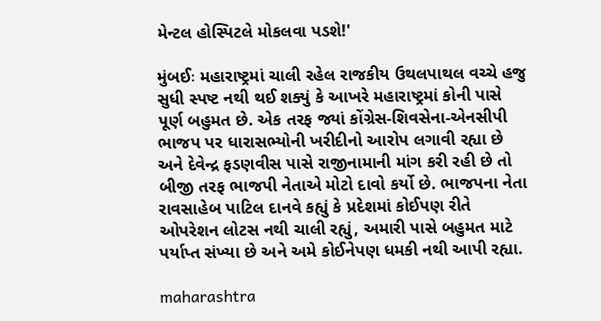મેન્ટલ હોસ્પિટલે મોકલવા પડશે!'

મુંબઈઃ મહારાષ્ટ્રમાં ચાલી રહેલ રાજકીય ઉથલપાથલ વચ્ચે હજુ સુધી સ્પષ્ટ નથી થઈ શક્યું કે આખરે મહારાષ્ટ્રમાં કોની પાસે પૂર્ણ બહુમત છે. એક તરફ જ્યાં કોંગ્રેસ-શિવસેના-એનસીપી ભાજપ પર ધારાસભ્યોની ખરીદીનો આરોપ લગાવી રહ્યા છે અને દેવેન્દ્ર ફડણવીસ પાસે રાજીનામાની માંગ કરી રહી છે તો બીજી તરફ ભાજપી નેતાએ મોટો દાવો કર્યો છે. ભાજપના નેતા રાવસાહેબ પાટિલ દાનવે કહ્યું કે પ્રદેશમાં કોઈપણ રીતે ઓપરેશન લોટસ નથી ચાલી રહ્યું, અમારી પાસે બહુમત માટે પર્યાપ્ત સંખ્યા છે અને અમે કોઈનેપણ ધમકી નથી આપી રહ્યા.

maharashtra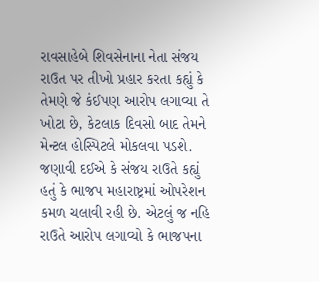રાવસાહેબે શિવસેનાના નેતા સંજય રાઉત પર તીખો પ્રહાર કરતા કહ્યું કે તેમણે જે કંઈપણ આરોપ લગાવ્યા તે ખોટા છે, કેટલાક દિવસો બાદ તેમને મેન્ટલ હોસ્પિટલે મોકલવા પડશે. જણાવી દઈએ કે સંજય રાઉતે કહ્યું હતું કે ભાજપ મહારાષ્ટ્રમાં ઓપરેશન કમળ ચલાવી રહી છે. એટલું જ નહિ રાઉતે આરોપ લગાવ્યો કે ભાજપના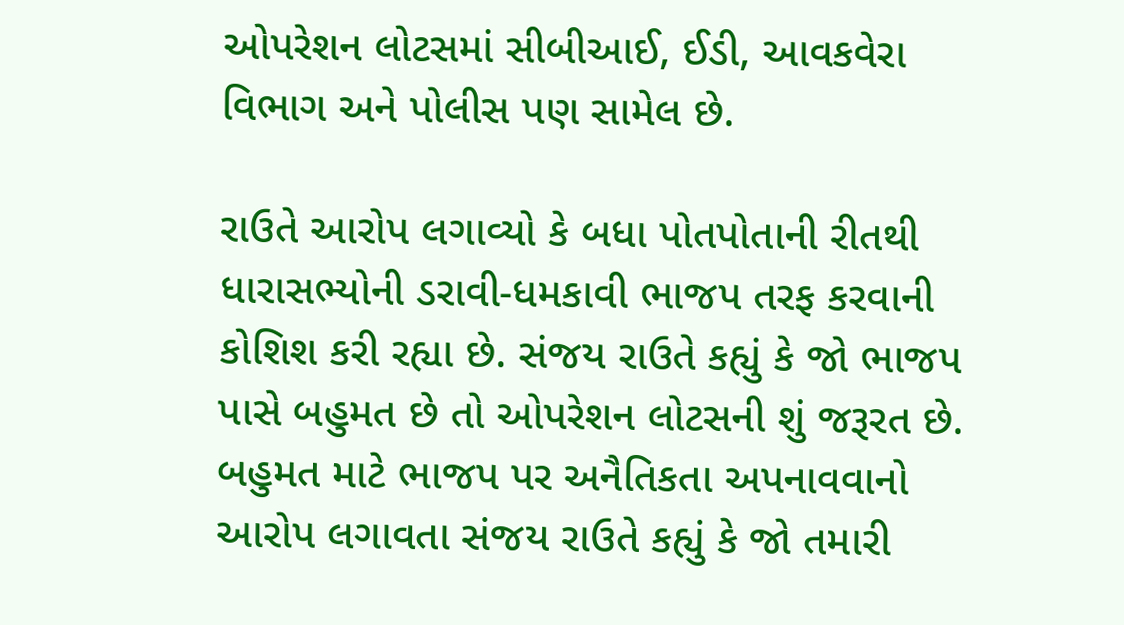ઓપરેશન લોટસમાં સીબીઆઈ, ઈડી, આવકવેરા વિભાગ અને પોલીસ પણ સામેલ છે.

રાઉતે આરોપ લગાવ્યો કે બધા પોતપોતાની રીતથી ધારાસભ્યોની ડરાવી-ધમકાવી ભાજપ તરફ કરવાની કોશિશ કરી રહ્યા છે. સંજય રાઉતે કહ્યું કે જો ભાજપ પાસે બહુમત છે તો ઓપરેશન લોટસની શું જરૂરત છે. બહુમત માટે ભાજપ પર અનૈતિકતા અપનાવવાનો આરોપ લગાવતા સંજય રાઉતે કહ્યું કે જો તમારી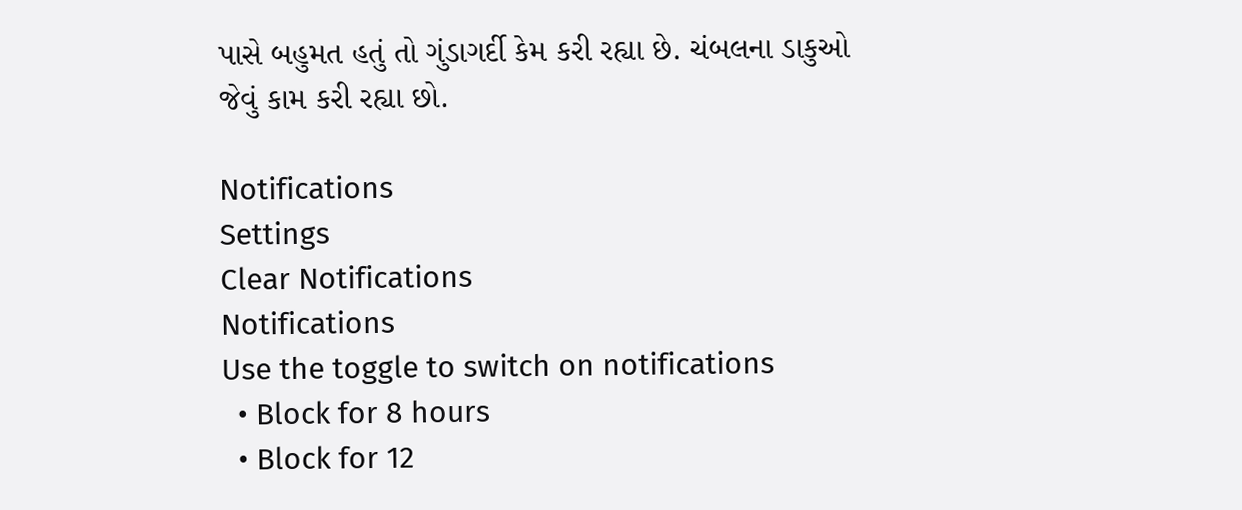પાસે બહુમત હતું તો ગુંડાગર્દી કેમ કરી રહ્યા છે. ચંબલના ડાકુઓ જેવું કામ કરી રહ્યા છો.

Notifications
Settings
Clear Notifications
Notifications
Use the toggle to switch on notifications
  • Block for 8 hours
  • Block for 12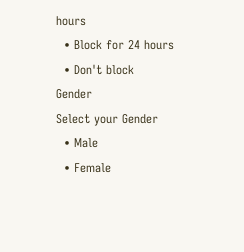hours
  • Block for 24 hours
  • Don't block
Gender
Select your Gender
  • Male
  • Female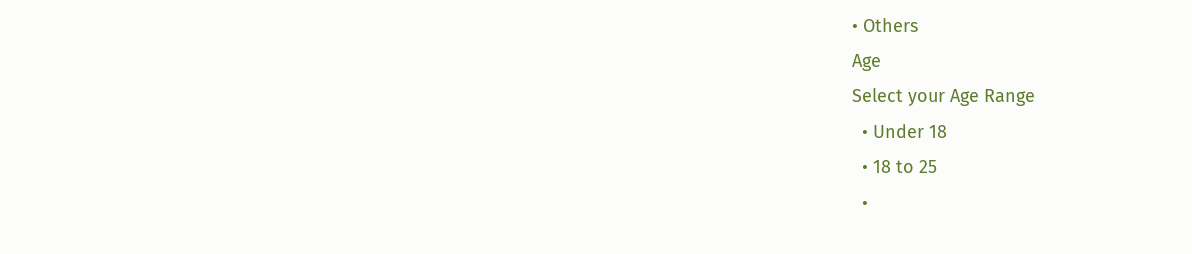• Others
Age
Select your Age Range
  • Under 18
  • 18 to 25
  •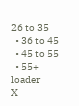26 to 35
  • 36 to 45
  • 45 to 55
  • 55+
loader
X